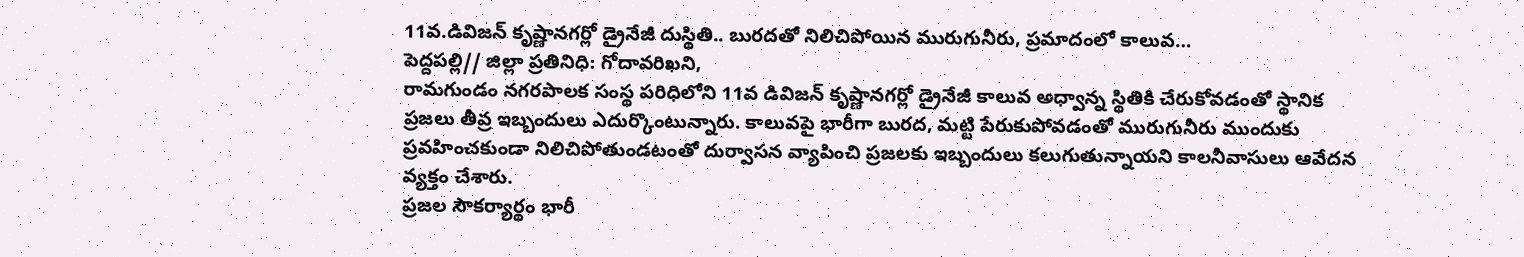11వ.డివిజన్ కృష్ణానగర్లో డ్రైనేజీ దుస్థితి.. బురదతో నిలిచిపోయిన మురుగునీరు, ప్రమాదంలో కాలువ…
పెద్దపల్లి// జిల్లా ప్రతినిధి: గోదావరిఖని,
రామగుండం నగరపాలక సంస్థ పరిధిలోని 11వ డివిజన్ కృష్ణానగర్లో డ్రైనేజీ కాలువ అధ్వాన్న స్థితికి చేరుకోవడంతో స్థానిక ప్రజలు తీవ్ర ఇబ్బందులు ఎదుర్కొంటున్నారు. కాలువపై భారీగా బురద, మట్టి పేరుకుపోవడంతో మురుగునీరు ముందుకు ప్రవహించకుండా నిలిచిపోతుండటంతో దుర్వాసన వ్యాపించి ప్రజలకు ఇబ్బందులు కలుగుతున్నాయని కాలనీవాసులు ఆవేదన వ్యక్తం చేశారు.
ప్రజల సౌకర్యార్థం భారీ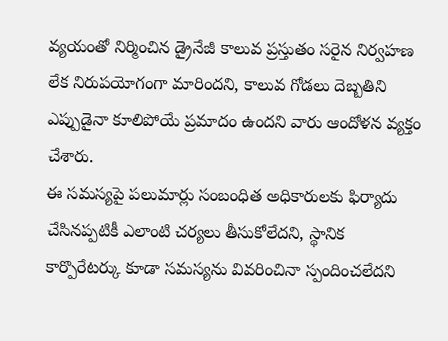వ్యయంతో నిర్మించిన డ్రైనేజీ కాలువ ప్రస్తుతం సరైన నిర్వహణ లేక నిరుపయోగంగా మారిందని, కాలువ గోడలు దెబ్బతిని ఎప్పుడైనా కూలిపోయే ప్రమాదం ఉందని వారు ఆందోళన వ్యక్తం చేశారు.
ఈ సమస్యపై పలుమార్లు సంబంధిత అధికారులకు ఫిర్యాదు చేసినప్పటికీ ఎలాంటి చర్యలు తీసుకోలేదని, స్థానిక కార్పొరేటర్కు కూడా సమస్యను వివరించినా స్పందించలేదని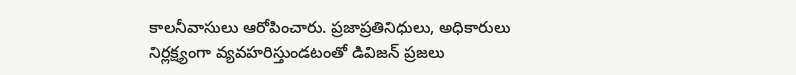కాలనీవాసులు ఆరోపించారు. ప్రజాప్రతినిధులు, అధికారులు నిర్లక్ష్యంగా వ్యవహరిస్తుండటంతో డివిజన్ ప్రజలు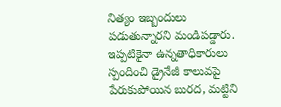నిత్యం ఇబ్బందులు పడుతున్నారని మండిపడ్డారు.
ఇప్పటికైనా ఉన్నతాధికారులు స్పందించి డ్రైనేజీ కాలువపై పేరుకుపోయిన బురద, మట్టిని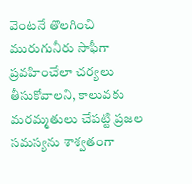వెంటనే తొలగించి మురుగునీరు సాఫీగా ప్రవహించేలా చర్యలు తీసుకోవాలని, కాలువకు మరమ్మతులు చేపట్టి ప్రజల సమస్యను శాశ్వతంగా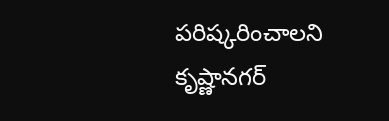పరిష్కరించాలని కృష్ణానగర్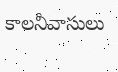కాలనీవాసులు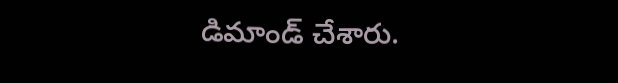డిమాండ్ చేశారు.